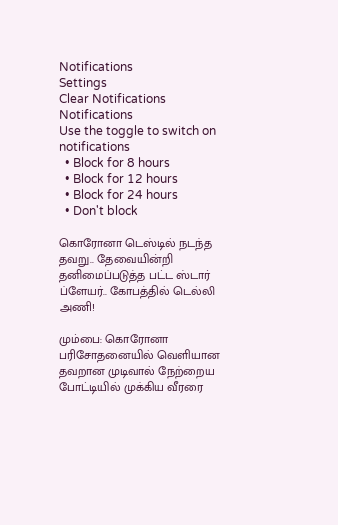Notifications
Settings
Clear Notifications
Notifications
Use the toggle to switch on notifications
  • Block for 8 hours
  • Block for 12 hours
  • Block for 24 hours
  • Don't block

கொரோனா டெஸ்டில் நடந்த தவறு.. தேவையின்றி தனிமைப்படுத்த பட்ட ஸ்டார் ப்ளேயர்.. கோபத்தில் டெல்லி அணி!

மும்பை: கொரோனா பரிசோதனையில் வெளியான தவறான முடிவால் நேற்றைய போட்டியில் முக்கிய வீரரை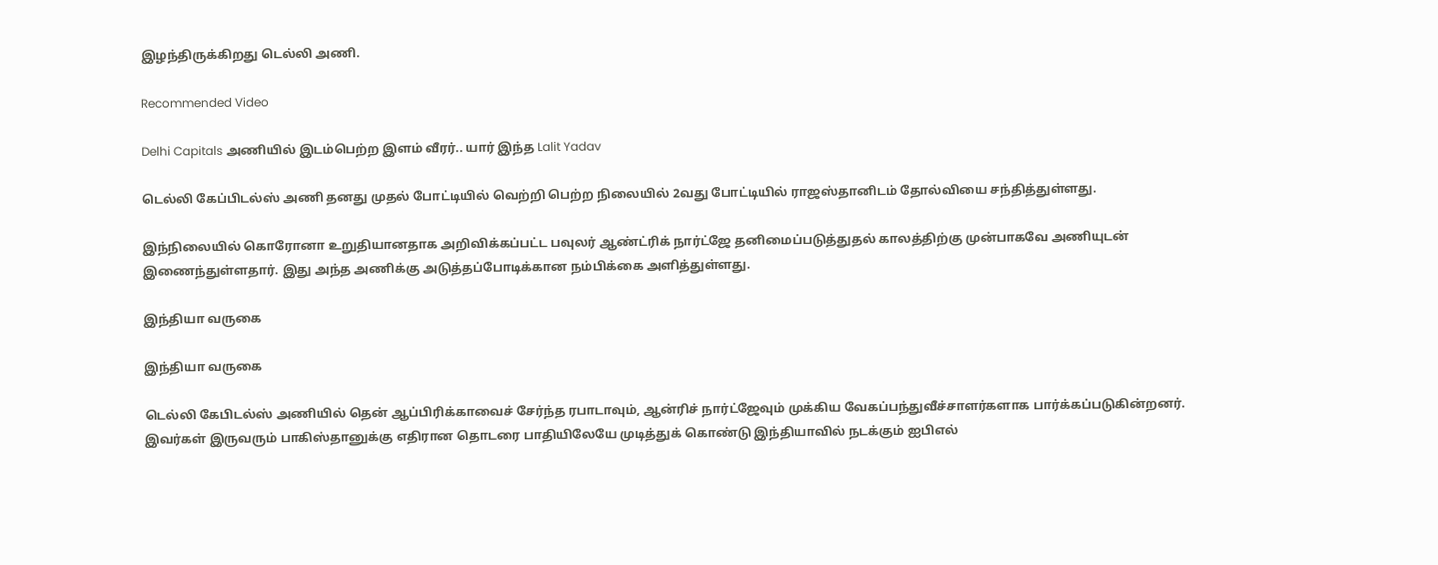இழந்திருக்கிறது டெல்லி அணி.

Recommended Video

Delhi Capitals அணியில் இடம்பெற்ற இளம் வீரர்.. யார் இந்த Lalit Yadav

டெல்லி கேப்பிடல்ஸ் அணி தனது முதல் போட்டியில் வெற்றி பெற்ற நிலையில் 2வது போட்டியில் ராஜஸ்தானிடம் தோல்வியை சந்தித்துள்ளது.

இந்நிலையில் கொரோனா உறுதியானதாக அறிவிக்கப்பட்ட பவுலர் ஆண்ட்ரிக் நார்ட்ஜே தனிமைப்படுத்துதல் காலத்திற்கு முன்பாகவே அணியுடன் இணைந்துள்ளதார். இது அந்த அணிக்கு அடுத்தப்போடிக்கான நம்பிக்கை அளித்துள்ளது.

இந்தியா வருகை

இந்தியா வருகை

டெல்லி கேபிடல்ஸ் அணியில் தென் ஆப்பிரிக்காவைச் சேர்ந்த ரபாடாவும், ஆன்ரிச் நார்ட்ஜேவும் முக்கிய வேகப்பந்துவீச்சாளர்களாக பார்க்கப்படுகின்றனர். இவர்கள் இருவரும் பாகிஸ்தானுக்கு எதிரான தொடரை பாதியிலேயே முடித்துக் கொண்டு இந்தியாவில் நடக்கும் ஐபிஎல்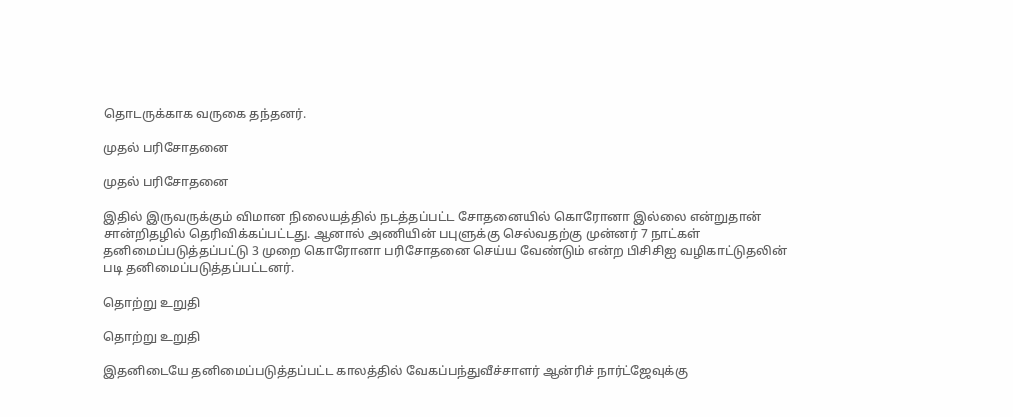தொடருக்காக வருகை தந்தனர்.

முதல் பரிசோதனை

முதல் பரிசோதனை

இதில் இருவருக்கும் விமான நிலையத்தில் நடத்தப்பட்ட சோதனையில் கொரோனா இல்லை என்றுதான் சான்றிதழில் தெரிவிக்கப்பட்டது. ஆனால் அணியின் பபுளுக்கு செல்வதற்கு முன்னர் 7 நாட்கள் தனிமைப்படுத்தப்பட்டு 3 முறை கொரோனா பரிசோதனை செய்ய வேண்டும் என்ற பிசிசிஐ வழிகாட்டுதலின் படி தனிமைப்படுத்தப்பட்டனர்.

தொற்று உறுதி

தொற்று உறுதி

இதனிடையே தனிமைப்படுத்தப்பட்ட காலத்தில் வேகப்பந்துவீச்சாளர் ஆன்ரிச் நார்ட்ஜேவுக்கு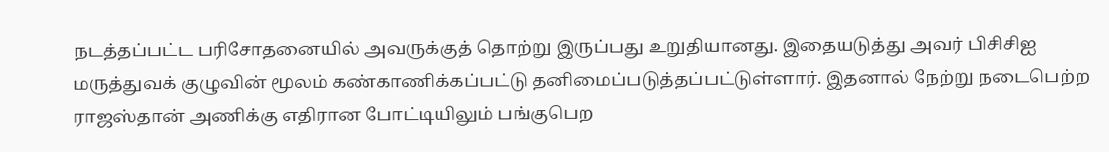நடத்தப்பட்ட பரிசோதனையில் அவருக்குத் தொற்று இருப்பது உறுதியானது. இதையடுத்து அவர் பிசிசிஐ மருத்துவக் குழுவின் மூலம் கண்காணிக்கப்பட்டு தனிமைப்படுத்தப்பட்டுள்ளார். இதனால் நேற்று நடைபெற்ற ராஜஸ்தான் அணிக்கு எதிரான போட்டியிலும் பங்குபெற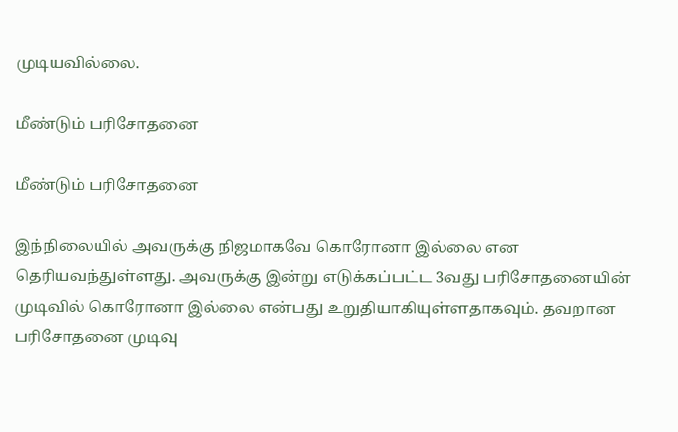முடியவில்லை.

மீண்டும் பரிசோதனை

மீண்டும் பரிசோதனை

இந்நிலையில் அவருக்கு நிஜமாகவே கொரோனா இல்லை என தெரியவந்துள்ளது. அவருக்கு இன்று எடுக்கப்பட்ட 3வது பரிசோதனையின் முடிவில் கொரோனா இல்லை என்பது உறுதியாகியுள்ளதாகவும். தவறான பரிசோதனை முடிவு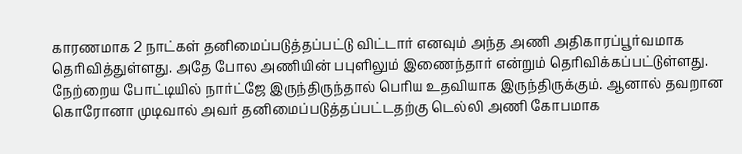காரணமாக 2 நாட்கள் தனிமைப்படுத்தப்பட்டு விட்டார் எனவும் அந்த அணி அதிகாரப்பூர்வமாக தெரிவித்துள்ளது. அதே போல அணியின் பபுளிலும் இணைந்தார் என்றும் தெரிவிக்கப்பட்டுள்ளது. நேற்றைய போட்டியில் நார்ட்ஜே இருந்திருந்தால் பெரிய உதவியாக இருந்திருக்கும். ஆனால் தவறான கொரோனா முடிவால் அவர் தனிமைப்படுத்தப்பட்டதற்கு டெல்லி அணி கோபமாக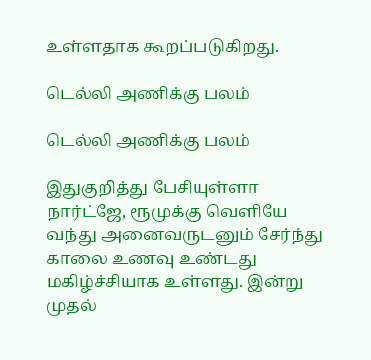உள்ளதாக கூறப்படுகிறது.

டெல்லி அணிக்கு பலம்

டெல்லி அணிக்கு பலம்

இதுகுறித்து பேசியுள்ளா நார்ட்ஜே, ரூமுக்கு வெளியே வந்து அனைவருடனும் சேர்ந்து காலை உணவு உண்டது மகிழ்ச்சியாக உள்ளது. இன்று முதல்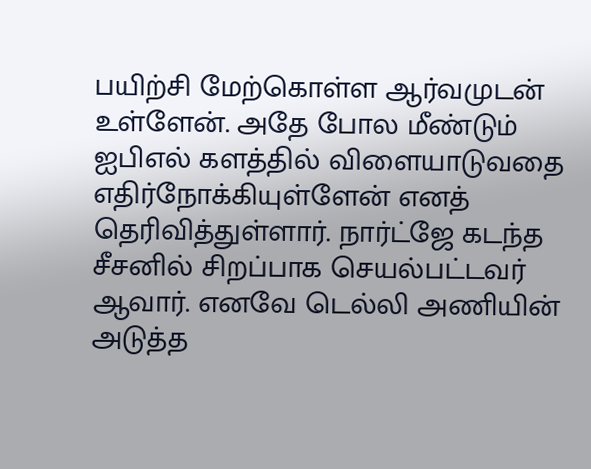பயிற்சி மேற்கொள்ள ஆர்வமுடன் உள்ளேன். அதே போல மீண்டும் ஐபிஎல் களத்தில் விளையாடுவதை எதிர்நோக்கியுள்ளேன் எனத் தெரிவித்துள்ளார். நார்ட்ஜே கடந்த சீசனில் சிறப்பாக செயல்பட்டவர் ஆவார். எனவே டெல்லி அணியின் அடுத்த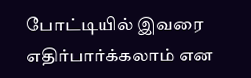போட்டியில் இவரை எதிர்பார்க்கலாம் என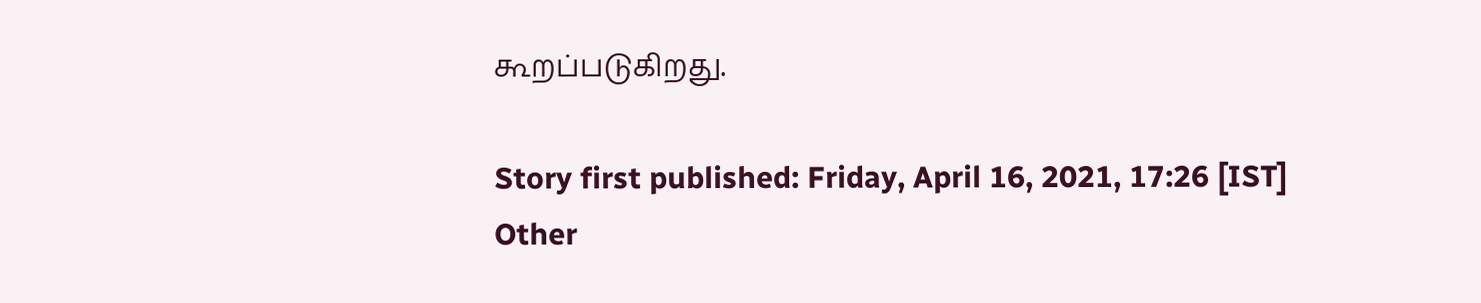கூறப்படுகிறது.

Story first published: Friday, April 16, 2021, 17:26 [IST]
Other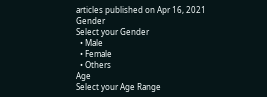articles published on Apr 16, 2021
Gender
Select your Gender
  • Male
  • Female
  • Others
Age
Select your Age Range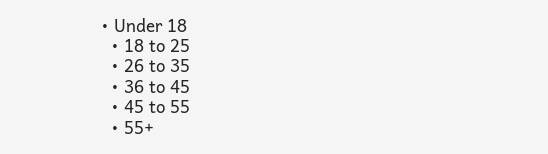• Under 18
  • 18 to 25
  • 26 to 35
  • 36 to 45
  • 45 to 55
  • 55+